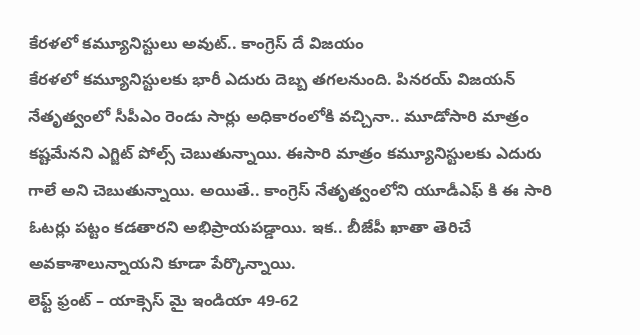కేరళలో కమ్యూనిస్టులు అవుట్.. కాంగ్రెస్ దే విజయం
కేరళలో కమ్యూనిస్టులకు భారీ ఎదురు దెబ్బ తగలనుంది. పినరయ్ విజయన్ నేతృత్వంలో సీపీఎం రెండు సార్లు అధికారంలోకి వచ్చినా.. మూడోసారి మాత్రం కష్టమేనని ఎగ్జిట్ పోల్స్ చెబుతున్నాయి. ఈసారి మాత్రం కమ్యూనిస్టులకు ఎదురు గాలే అని చెబుతున్నాయి. అయితే.. కాంగ్రెస్ నేతృత్వంలోని యూడీఎఫ్ కి ఈ సారి ఓటర్లు పట్టం కడతారని అభిప్రాయపడ్డాయి. ఇక.. బీజేపీ ఖాతా తెరిచే అవకాశాలున్నాయని కూడా పేర్కొన్నాయి.
లెఫ్ట్ ఫ్రంట్ – యాక్సెస్ మై ఇండియా 49-62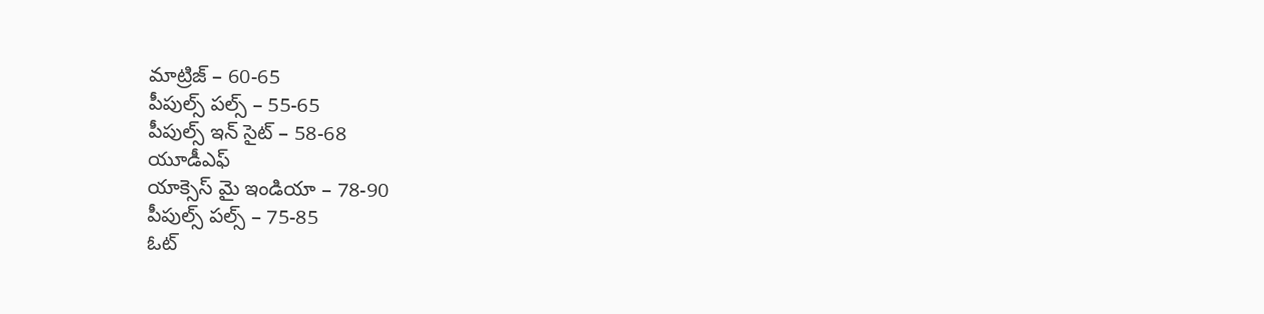మాట్రిజ్ – 60-65
పీపుల్స్ పల్స్ – 55-65
పీపుల్స్ ఇన్ సైట్ – 58-68
యూడీఎఫ్
యాక్సెస్ మై ఇండియా – 78-90
పీపుల్స్ పల్స్ – 75-85
ఓట్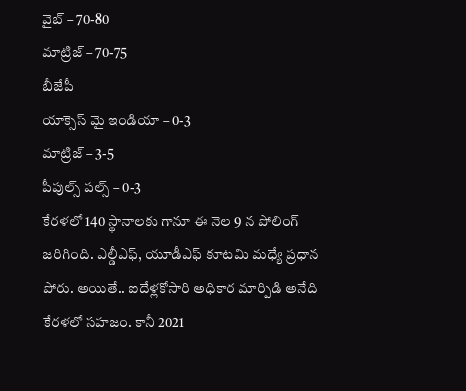వైబ్ – 70-80
మాట్రిజ్ – 70-75
బీజేపీ
యాక్సెస్ మై ఇండియా – 0-3
మాట్రిజ్ – 3-5
పీపుల్స్ పల్స్ – 0-3
కేరళలో 140 స్థానాలకు గానూ ఈ నెల 9 న పోలింగ్ జరిగింది. ఎల్డీఎఫ్, యూడీఎఫ్ కూటమి మధ్యే ప్రధాన పోరు. అయితే.. ఐదేళ్లకోసారి అధికార మార్పిడి అనేది కేరళలో సహజం. కానీ 2021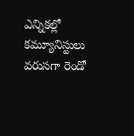ఎన్నికల్లో కమ్యూనిస్టులు వరుసగా రెండో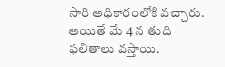సారి అధికారంలోకి వచ్చారు. అయితే మే 4 న తుది ఫలితాలు వస్తాయి.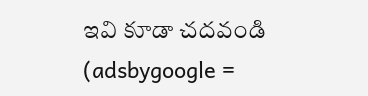ఇవి కూడా చదవండి
(adsbygoogle =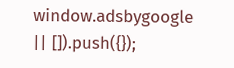window.adsbygoogle || []).push({});